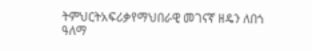ትምህርትአፍሪቃየማህበራዊ መገናኛ ዘዴን ለበጎ ዓለማ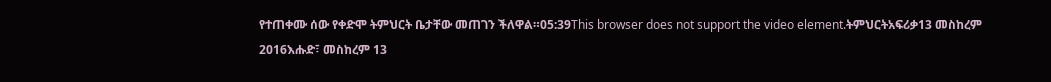የተጠቀሙ ሰው የቀድሞ ትምህርት ቤታቸው መጠገን ችለዋል።05:39This browser does not support the video element.ትምህርትአፍሪቃ13 መስከረም 2016እሑድ፣ መስከረም 13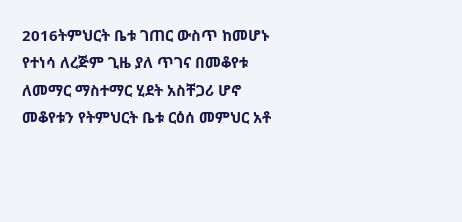2016ትምህርት ቤቱ ገጠር ውስጥ ከመሆኑ የተነሳ ለረጅም ጊዜ ያለ ጥገና በመቆየቱ ለመማር ማስተማር ሂደት አስቸጋሪ ሆኖ መቆየቱን የትምህርት ቤቱ ርዕሰ መምህር አቶ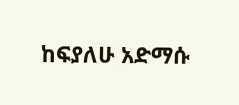ከፍያለሁ አድማሱ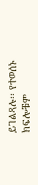ይገልጻሉ፡፡ የተወሰኑ ክፍሎቹም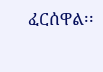ፈርሰዋል፡፡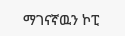ማገናኛዉን ኮፒ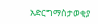አድርግማስታወቂያ